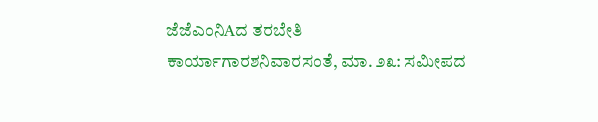ಜೆಜೆಎಂನಿAದ ತರಬೇತಿ ಕಾರ್ಯಾಗಾರಶನಿವಾರಸಂತೆ, ಮಾ. ೨೩: ಸಮೀಪದ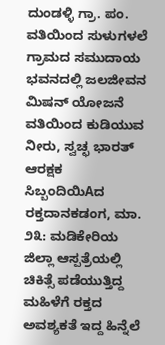ದುಂಡಳ್ಳಿ ಗ್ರಾ. ಪಂ. ವತಿಯಿಂದ ಸುಳುಗಳಲೆ ಗ್ರಾಮದ ಸಮುದಾಯ ಭವನದಲ್ಲಿ ಜಲಜೀವನ ಮಿಷನ್ ಯೋಜನೆ ವತಿಯಿಂದ ಕುಡಿಯುವ ನೀರು, ಸ್ವಚ್ಛ ಭಾರತ್
ಆರಕ್ಷಕ ಸಿಬ್ಬಂದಿಯಿAದ ರಕ್ತದಾನಕಡಂಗ, ಮಾ. ೨೩: ಮಡಿಕೇರಿಯ ಜಿಲ್ಲಾ ಆಸ್ಪತ್ರೆಯಲ್ಲಿ ಚಿಕಿತ್ಸೆ ಪಡೆಯುತ್ತಿದ್ದ ಮಹಿಳೆಗೆ ರಕ್ತದ ಅವಶ್ಯಕತೆ ಇದ್ದ ಹಿನ್ನೆಲೆ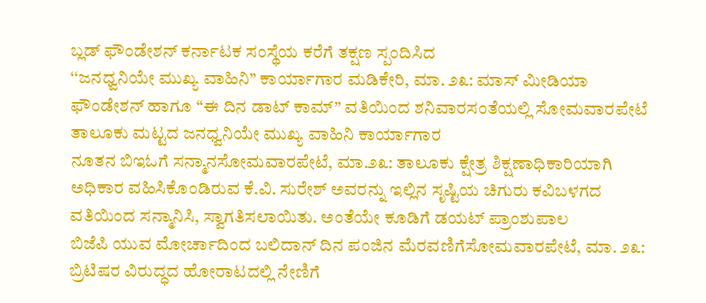ಬ್ಲಡ್ ಫೌಂಡೇಶನ್ ಕರ್ನಾಟಕ ಸಂಸ್ಥೆಯ ಕರೆಗೆ ತಕ್ಷಣ ಸ್ಪಂದಿಸಿದ
‘‘ಜನಧ್ವನಿಯೇ ಮುಖ್ಯ ವಾಹಿನಿ’’ ಕಾರ್ಯಾಗಾರ ಮಡಿಕೇರಿ, ಮಾ. ೨೩: ಮಾಸ್ ಮೀಡಿಯಾ ಫೌಂಡೇಶನ್ ಹಾಗೂ “ಈ ದಿನ ಡಾಟ್ ಕಾಮ್” ವತಿಯಿಂದ ಶನಿವಾರಸಂತೆಯಲ್ಲಿ ಸೋಮವಾರಪೇಟೆ ತಾಲೂಕು ಮಟ್ಟದ ಜನಧ್ವನಿಯೇ ಮುಖ್ಯ ವಾಹಿನಿ ಕಾರ್ಯಾಗಾರ
ನೂತನ ಬಿಇಓಗೆ ಸನ್ಮಾನಸೋಮವಾರಪೇಟೆ, ಮಾ.೨೩: ತಾಲೂಕು ಕ್ಷೇತ್ರ ಶಿಕ್ಷಣಾಧಿಕಾರಿಯಾಗಿ ಅಧಿಕಾರ ವಹಿಸಿಕೊಂಡಿರುವ ಕೆ.ವಿ. ಸುರೇಶ್ ಅವರನ್ನು ಇಲ್ಲಿನ ಸೃಷ್ಟಿಯ ಚಿಗುರು ಕವಿಬಳಗದ ವತಿಯಿಂದ ಸನ್ಮಾನಿಸಿ, ಸ್ವಾಗತಿಸಲಾಯಿತು. ಅಂತೆಯೇ ಕೂಡಿಗೆ ಡಯಟ್ ಪ್ರಾಂಶುಪಾಲ
ಬಿಜೆಪಿ ಯುವ ಮೋರ್ಚಾದಿಂದ ಬಲಿದಾನ್ ದಿನ ಪಂಜಿನ ಮೆರವಣಿಗೆಸೋಮವಾರಪೇಟೆ, ಮಾ. ೨೩: ಬ್ರಿಟಿಷರ ವಿರುದ್ಧದ ಹೋರಾಟದಲ್ಲಿ ನೇಣಿಗೆ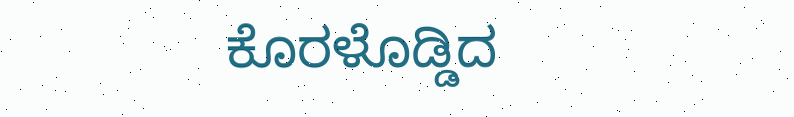ಕೊರಳೊಡ್ಡಿದ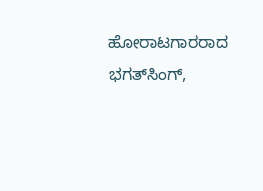ಹೋರಾಟಗಾರರಾದ ಭಗತ್‌ಸಿಂಗ್,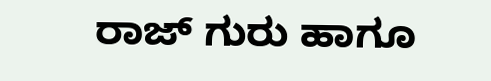ರಾಜ್ ಗುರು ಹಾಗೂ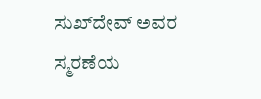ಸುಖ್‌ದೇವ್ ಅವರ ಸ್ಮರಣೆಯ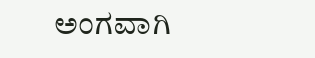ಅಂಗವಾಗಿ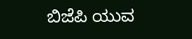ಬಿಜೆಪಿ ಯುವ